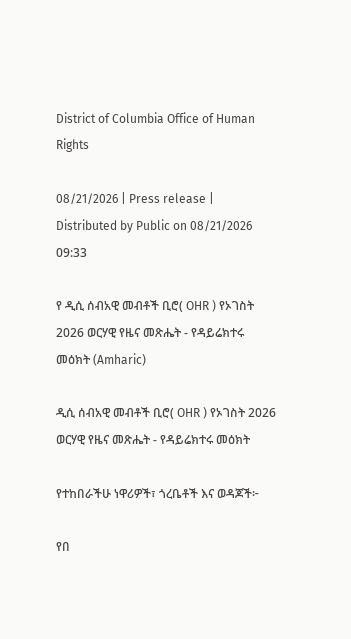District of Columbia Office of Human Rights

08/21/2026 | Press release | Distributed by Public on 08/21/2026 09:33

የ ዲሲ ሰብአዊ መብቶች ቢሮ( OHR ) የኦገስት 2026 ወርሃዊ የዜና መጽሔት - የዳይሬክተሩ መዕክት (Amharic)

ዲሲ ሰብአዊ መብቶች ቢሮ( OHR ) የኦገስት 2026 ወርሃዊ የዜና መጽሔት - የዳይሬክተሩ መዕክት

የተከበራችሁ ነዋሪዎች፣ ጎረቤቶች እና ወዳጆች፦

የበ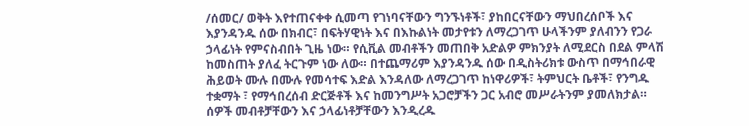/ሰመር/ ወቅት እየተጠናቀቀ ሲመጣ የገነባናቸውን ግንኙነቶች፣ ያከበርናቸውን ማህበረሰቦች እና እያንዳንዱ ሰው በክብር፣ በፍትሃዊነት እና በእኩልነት መታየቱን ለማረጋገጥ ሁላችንም ያለብንን የጋራ ኃላፊነት የምናስብበት ጊዜ ነው። የሲቪል መብቶችን መጠበቅ አድልዎ ምክንያት ለሚደርስ በደል ምላሽ ከመስጠት ያለፈ ትርጉም ነው ለው። በተጨማሪም እያንዳንዱ ሰው በዲስትሪክቱ ውስጥ በማኅበራዊ ሕይወት ሙሉ በሙሉ የመሳተፍ እድል እንዳለው ለማረጋገጥ ከነዋሪዎች፣ ትምህርት ቤቶች፣ የንግዱ ተቋማት ፣ የማኅበረሰብ ድርጅቶች እና ከመንግሥት አጋሮቻችን ጋር አብሮ መሥራትንም ያመለክታል። ሰዎች መብቶቻቸውን እና ኃላፊነቶቻቸውን እንዲረዱ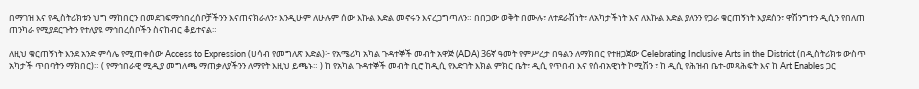በማገዝ እና የዲስትሪክቱን ህግ ማከበርን በመደገፍማኅበረሰቦቻችንን እናጠናክራለን፣ እንዲሁም ለሁሉም ሰው እኩል እድል መኖሩን እናረጋግጣለን። በበጋው ወቅት በሙሉ፣ ለተደራሽነት፣ ለአካታችነት እና ለእኩል እድል ያለንን የጋራ ቁርጠኝነት እያደስን፣ ዋሽንግተን ዲሲን የበለጠ ጠንካራ የሚያደርጉትን የተለያዩ ማኅበረሰቦችን ስናከብር ቆይተናል።

ለዚህ ቁርጠኝነት እንደ አንድ ምሳሌ የሚጠቀሰው Access to Expression (ሀሳብ የመግለጽ እድል)፦ የአሜሪካ አካል ጉዳተኞች መብት አዋጅ (ADA) 36ኛ ዓመት የምሥረታ በዓልን ለማክበር የተዘጋጀው Celebrating Inclusive Arts in the District (በዲስትሪክቱ ውስጥ አካታች ጥበባትን ማክበር)። ( የማኅበራዊ ሚዲያ መግለጫ ማጠቃለያችንን ለማየት እዚህ ይጫኑ። ) ከ የአካል ጉዳተኞች መብት ቢሮ ከዲሲ የእድገት እክል ምክር ቤት፣ ዲሲ የጥበብ እና የሰብአዊነት ኮሚሽን ፣ ከ ዲሲ የሕዝብ ቤተ-መጻሕፍት እና ከ Art Enables ጋር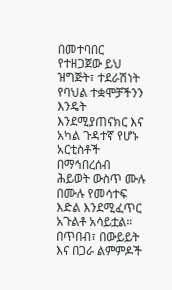በመተባበር የተዘጋጀው ይህ ዝግጅት፣ ተደራሽነት የባህል ተቋሞቻችንን እንዴት እንደሚያጠናክር እና አካል ጉዳተኛ የሆኑ አርቲስቶች በማኅበረሰብ ሕይወት ውስጥ ሙሉ በሙሉ የመሳተፍ እድል እንደሚፈጥር አጉልቶ አሳይቷል። በጥበብ፣ በውይይት እና በጋራ ልምምዶች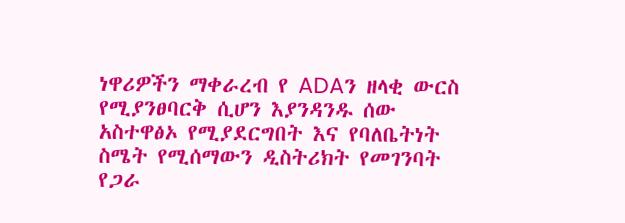ነዋሪዎችን ማቀራረብ የ ADAን ዘላቂ ውርስ የሚያንፀባርቅ ሲሆን እያንዳንዱ ሰው አስተዋፅኦ የሚያደርግበት እና የባለቤትነት ስሜት የሚሰማውን ዲስትሪክት የመገንባት የጋራ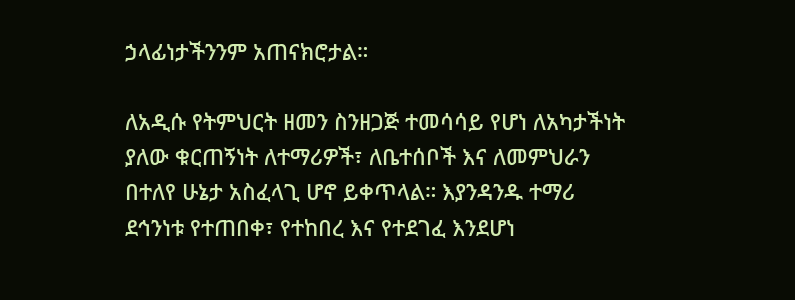ኃላፊነታችንንም አጠናክሮታል።

ለአዲሱ የትምህርት ዘመን ስንዘጋጅ ተመሳሳይ የሆነ ለአካታችነት ያለው ቁርጠኝነት ለተማሪዎች፣ ለቤተሰቦች እና ለመምህራን በተለየ ሁኔታ አስፈላጊ ሆኖ ይቀጥላል። እያንዳንዱ ተማሪ ደኅንነቱ የተጠበቀ፣ የተከበረ እና የተደገፈ እንደሆነ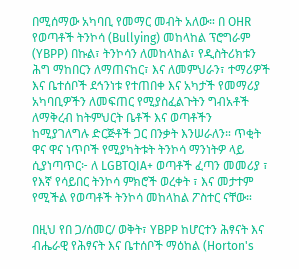በሚሰማው አካባቢ የመማር መብት አለው። በ OHR የወጣቶች ትንኮሳ (Bullying) መከላከል ፕሮግራም (YBPP) በኩል፣ ትንኮሳን ለመከላከል፣ የዲስትሪክቱን ሕግ ማከበርን ለማጠናከር፣ እና ለመምህራን፣ ተማሪዎች እና ቤተሰቦች ደኅንነቱ የተጠበቀ እና አካታች የመማሪያ አካባቢዎችን ለመፍጠር የሚያስፈልጉትን ግብአቶች ለማቅረብ ከትምህርት ቤቶች እና ወጣቶችን ከሚያገለግሉ ድርጅቶች ጋር በንቃት እንሠራለን። ጥቂት ዋና ዋና ነጥቦች የሚያካትቱት ትንኮሳ ማንነትዎ ላይ ሲያነጣጥር፦ ለ LGBTQIA+ ወጣቶች ፈጣን መመሪያ ፣ የእኛ የሳይበር ትንኮሳ ምክሮች ወረቀት ፣ እና መታተም የሚችል የወጣቶች ትንኮሳ መከላከል ፖስተር ናቸው።

በዚህ የበ ጋ/ሰመር/ ወቅት፣ YBPP ከሆርተን ሕፃናት እና ብሔራዊ የሕፃናት እና ቤተሰቦች ማዕከል (Horton's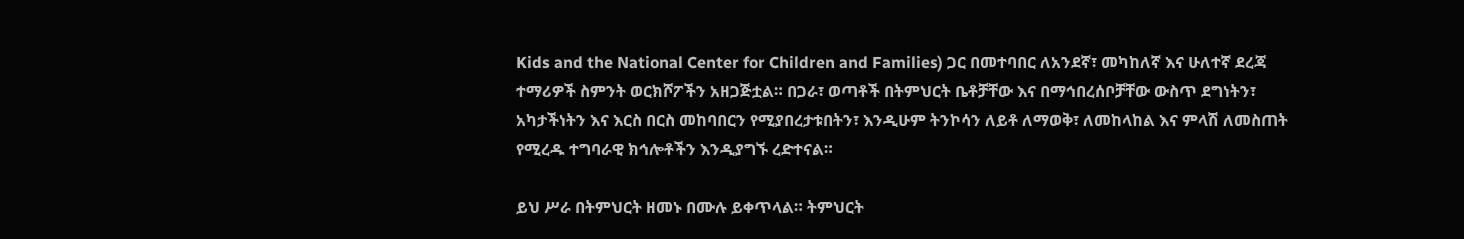Kids and the National Center for Children and Families) ጋር በመተባበር ለአንደኛ፣ መካከለኛ እና ሁለተኛ ደረጃ ተማሪዎች ስምንት ወርክሾፖችን አዘጋጅቷል። በጋራ፣ ወጣቶች በትምህርት ቤቶቻቸው እና በማኅበረሰቦቻቸው ውስጥ ደግነትን፣ አካታችነትን እና እርስ በርስ መከባበርን የሚያበረታቱበትን፣ እንዲሁም ትንኮሳን ለይቶ ለማወቅ፣ ለመከላከል እና ምላሽ ለመስጠት የሚረዱ ተግባራዊ ክኅሎቶችን እንዲያግኙ ረድተናል።

ይህ ሥራ በትምህርት ዘመኑ በሙሉ ይቀጥላል። ትምህርት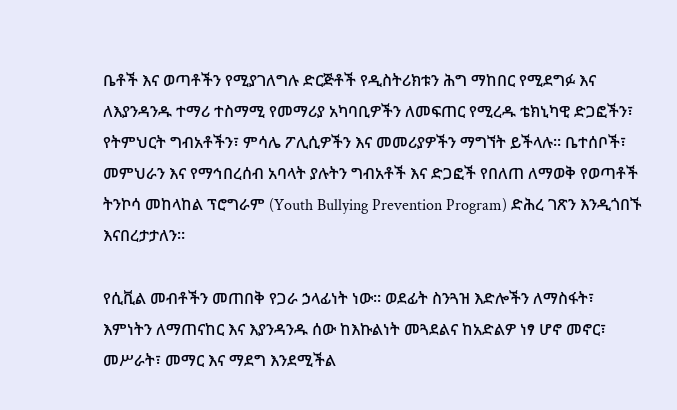ቤቶች እና ወጣቶችን የሚያገለግሉ ድርጅቶች የዲስትሪክቱን ሕግ ማከበር የሚደግፉ እና ለእያንዳንዱ ተማሪ ተስማሚ የመማሪያ አካባቢዎችን ለመፍጠር የሚረዱ ቴክኒካዊ ድጋፎችን፣ የትምህርት ግብአቶችን፣ ምሳሌ ፖሊሲዎችን እና መመሪያዎችን ማግኘት ይችላሉ። ቤተሰቦች፣ መምህራን እና የማኅበረሰብ አባላት ያሉትን ግብአቶች እና ድጋፎች የበለጠ ለማወቅ የወጣቶች ትንኮሳ መከላከል ፕሮግራም (Youth Bullying Prevention Program) ድሕረ ገጽን እንዲጎበኙ እናበረታታለን።

የሲቪል መብቶችን መጠበቅ የጋራ ኃላፊነት ነው። ወደፊት ስንጓዝ እድሎችን ለማስፋት፣ እምነትን ለማጠናከር እና እያንዳንዱ ሰው ከእኩልነት መጓደልና ከአድልዎ ነፃ ሆኖ መኖር፣ መሥራት፣ መማር እና ማደግ እንደሚችል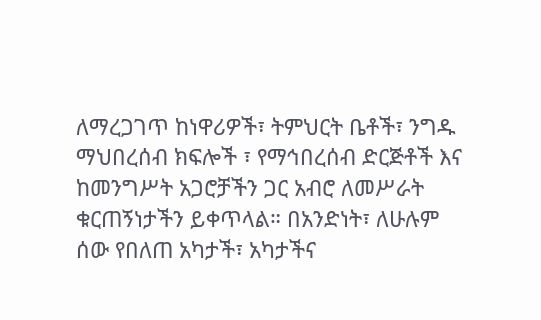ለማረጋገጥ ከነዋሪዎች፣ ትምህርት ቤቶች፣ ንግዱ ማህበረሰብ ክፍሎች ፣ የማኅበረሰብ ድርጅቶች እና ከመንግሥት አጋሮቻችን ጋር አብሮ ለመሥራት ቁርጠኝነታችን ይቀጥላል። በአንድነት፣ ለሁሉም ሰው የበለጠ አካታች፣ አካታችና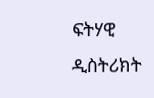ፍትሃዊ ዲስትሪክት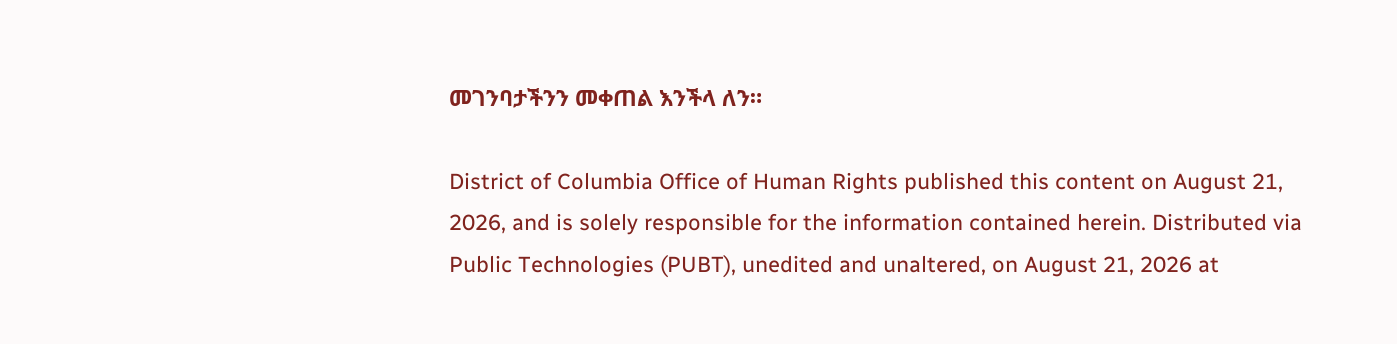መገንባታችንን መቀጠል እንችላ ለን።

District of Columbia Office of Human Rights published this content on August 21, 2026, and is solely responsible for the information contained herein. Distributed via Public Technologies (PUBT), unedited and unaltered, on August 21, 2026 at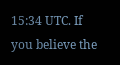15:34 UTC. If you believe the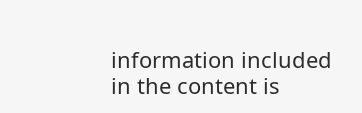information included in the content is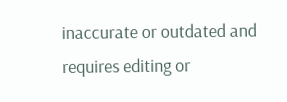inaccurate or outdated and requires editing or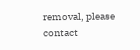removal, please contact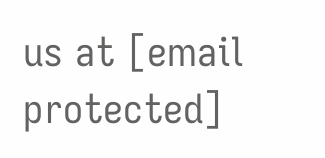us at [email protected]